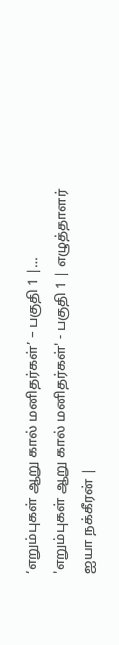‘எறும்புகள் ஆறு கால் மனிதர்கள்’ – பகுதி 1 |…
'எறும்புகள் ஆறு கால் மனிதர்கள்' - பகுதி 1 | எழுத்தாளர் ஐயா நக்கீரன் |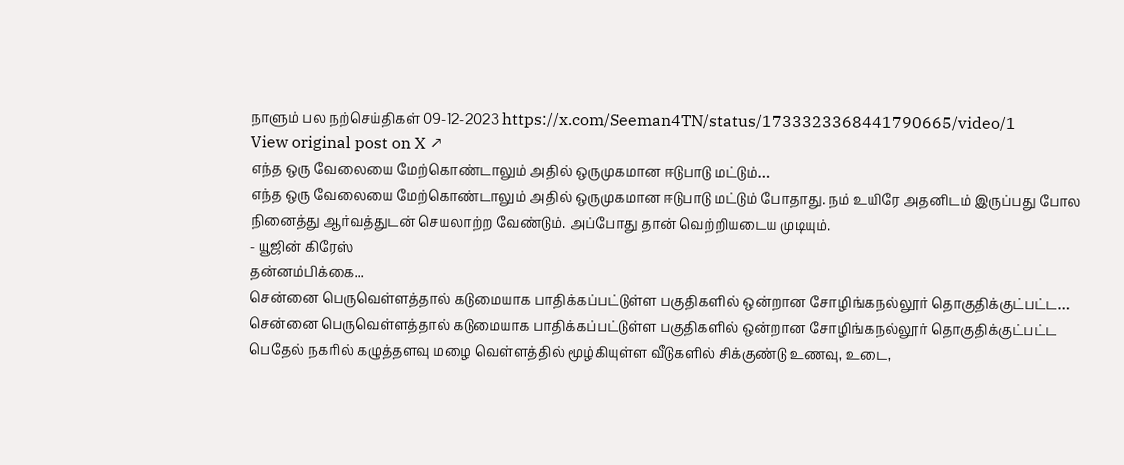நாளும் பல நற்செய்திகள் 09-12-2023 https://x.com/Seeman4TN/status/1733323368441790665/video/1
View original post on X ↗
எந்த ஒரு வேலையை மேற்கொண்டாலும் அதில் ஒருமுகமான ஈடுபாடு மட்டும்…
எந்த ஒரு வேலையை மேற்கொண்டாலும் அதில் ஒருமுகமான ஈடுபாடு மட்டும் போதாது. நம் உயிரே அதனிடம் இருப்பது போல நினைத்து ஆர்வத்துடன் செயலாற்ற வேண்டும். அப்போது தான் வெற்றியடைய முடியும்.
- யூஜின் கிரேஸ்
தன்னம்பிக்கை...
சென்னை பெருவெள்ளத்தால் கடுமையாக பாதிக்கப்பட்டுள்ள பகுதிகளில் ஒன்றான சோழிங்கநல்லூர் தொகுதிக்குட்பட்ட…
சென்னை பெருவெள்ளத்தால் கடுமையாக பாதிக்கப்பட்டுள்ள பகுதிகளில் ஒன்றான சோழிங்கநல்லூர் தொகுதிக்குட்பட்ட பெதேல் நகரில் கழுத்தளவு மழை வெள்ளத்தில் மூழ்கியுள்ள வீடுகளில் சிக்குண்டு உணவு, உடை,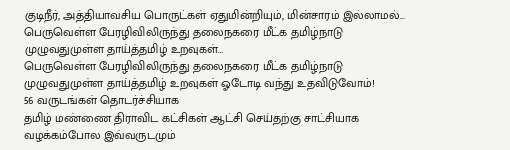குடிநீர், அத்தியாவசிய பொருட்கள் ஏதுமின்றியும், மின்சாரம் இல்லாமல்...
பெருவெள்ள பேரழிவிலிருந்து தலைநகரை மீட்க தமிழ்நாடு முழுவதுமுள்ள தாய்த்தமிழ் உறவுகள்…
பெருவெள்ள பேரழிவிலிருந்து தலைநகரை மீட்க தமிழ்நாடு முழுவதுமுள்ள தாய்த்தமிழ் உறவுகள் ஓடோடி வந்து உதவிடுவோம்!
56 வருடங்கள் தொடர்ச்சியாக
தமிழ் மண்ணை திராவிட கட்சிகள் ஆட்சி செய்தற்கு சாட்சியாக வழக்கம்போல இவ்வருடமும்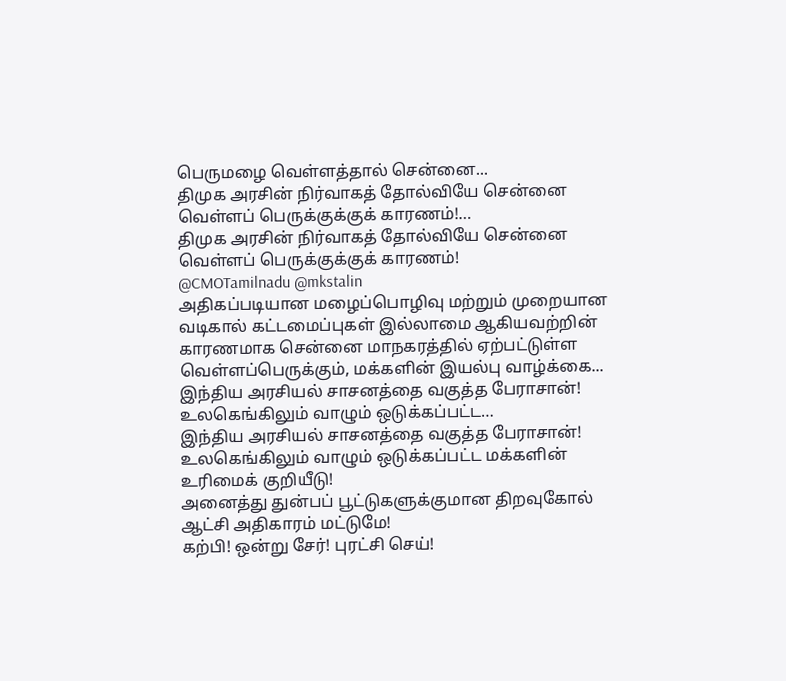பெருமழை வெள்ளத்தால் சென்னை...
திமுக அரசின் நிர்வாகத் தோல்வியே சென்னை வெள்ளப் பெருக்குக்குக் காரணம்!…
திமுக அரசின் நிர்வாகத் தோல்வியே சென்னை வெள்ளப் பெருக்குக்குக் காரணம்!
@CMOTamilnadu @mkstalin
அதிகப்படியான மழைப்பொழிவு மற்றும் முறையான வடிகால் கட்டமைப்புகள் இல்லாமை ஆகியவற்றின் காரணமாக சென்னை மாநகரத்தில் ஏற்பட்டுள்ள வெள்ளப்பெருக்கும், மக்களின் இயல்பு வாழ்க்கை...
இந்திய அரசியல் சாசனத்தை வகுத்த பேராசான்! உலகெங்கிலும் வாழும் ஒடுக்கப்பட்ட…
இந்திய அரசியல் சாசனத்தை வகுத்த பேராசான்!
உலகெங்கிலும் வாழும் ஒடுக்கப்பட்ட மக்களின் உரிமைக் குறியீடு!
அனைத்து துன்பப் பூட்டுகளுக்குமான திறவுகோல் ஆட்சி அதிகாரம் மட்டுமே!
கற்பி! ஒன்று சேர்! புரட்சி செய்!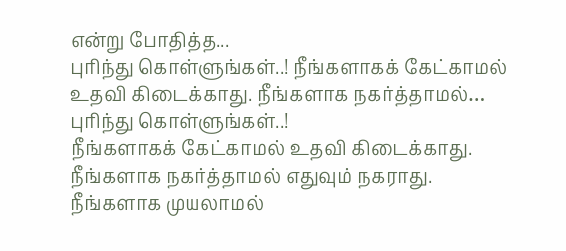என்று போதித்த...
புரிந்து கொள்ளுங்கள்..! நீங்களாகக் கேட்காமல் உதவி கிடைக்காது. நீங்களாக நகர்த்தாமல்…
புரிந்து கொள்ளுங்கள்..!
நீங்களாகக் கேட்காமல் உதவி கிடைக்காது.
நீங்களாக நகர்த்தாமல் எதுவும் நகராது.
நீங்களாக முயலாமல்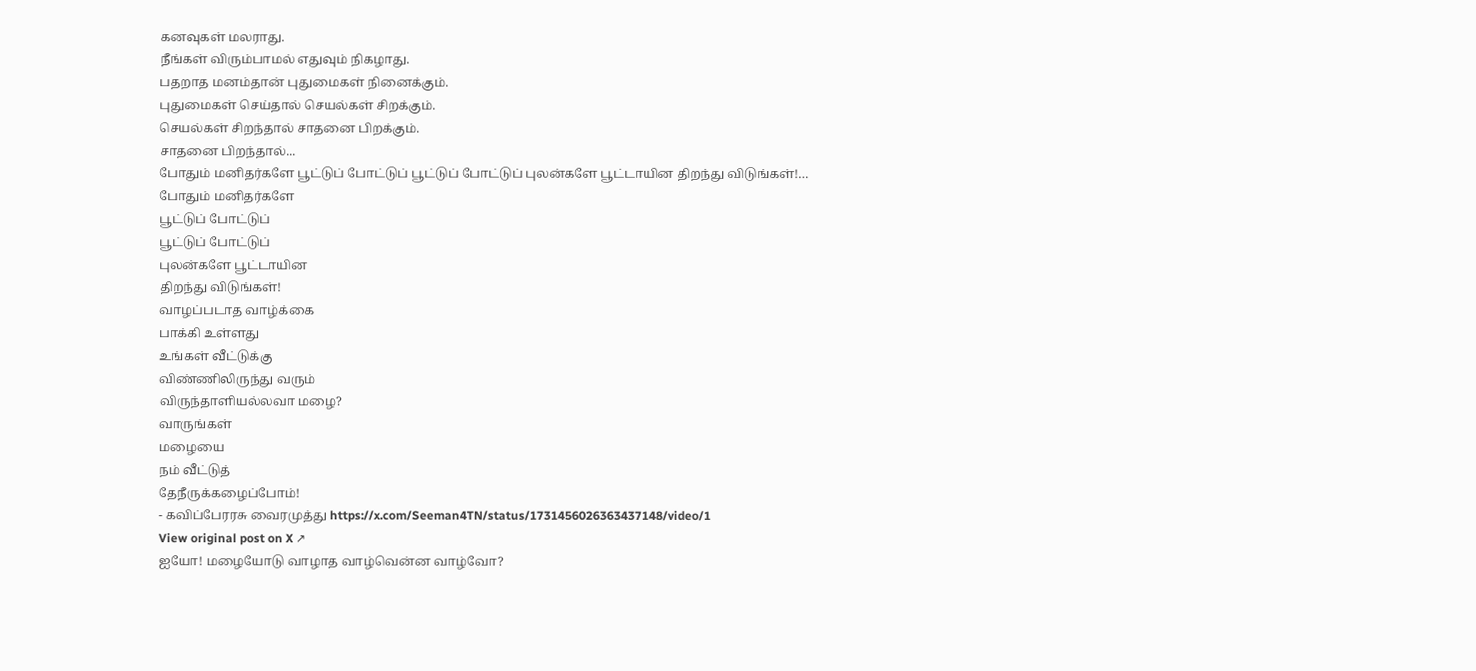கனவுகள் மலராது.
நீங்கள் விரும்பாமல் எதுவும் நிகழாது.
பதறாத மனம்தான் புதுமைகள் நினைக்கும்.
புதுமைகள் செய்தால் செயல்கள் சிறக்கும்.
செயல்கள் சிறந்தால் சாதனை பிறக்கும்.
சாதனை பிறந்தால்...
போதும் மனிதர்களே பூட்டுப் போட்டுப் பூட்டுப் போட்டுப் புலன்களே பூட்டாயின திறந்து விடுங்கள்!…
போதும் மனிதர்களே
பூட்டுப் போட்டுப்
பூட்டுப் போட்டுப்
புலன்களே பூட்டாயின
திறந்து விடுங்கள்!
வாழப்படாத வாழ்க்கை
பாக்கி உள்ளது
உங்கள் வீட்டுக்கு
விண்ணிலிருந்து வரும்
விருந்தாளியல்லவா மழை?
வாருங்கள்
மழையை
நம் வீட்டுத்
தேநீருக்கழைப்போம்!
- கவிப்பேரரசு வைரமுத்து https://x.com/Seeman4TN/status/1731456026363437148/video/1
View original post on X ↗
ஐயோ! மழையோடு வாழாத வாழ்வென்ன வாழ்வோ?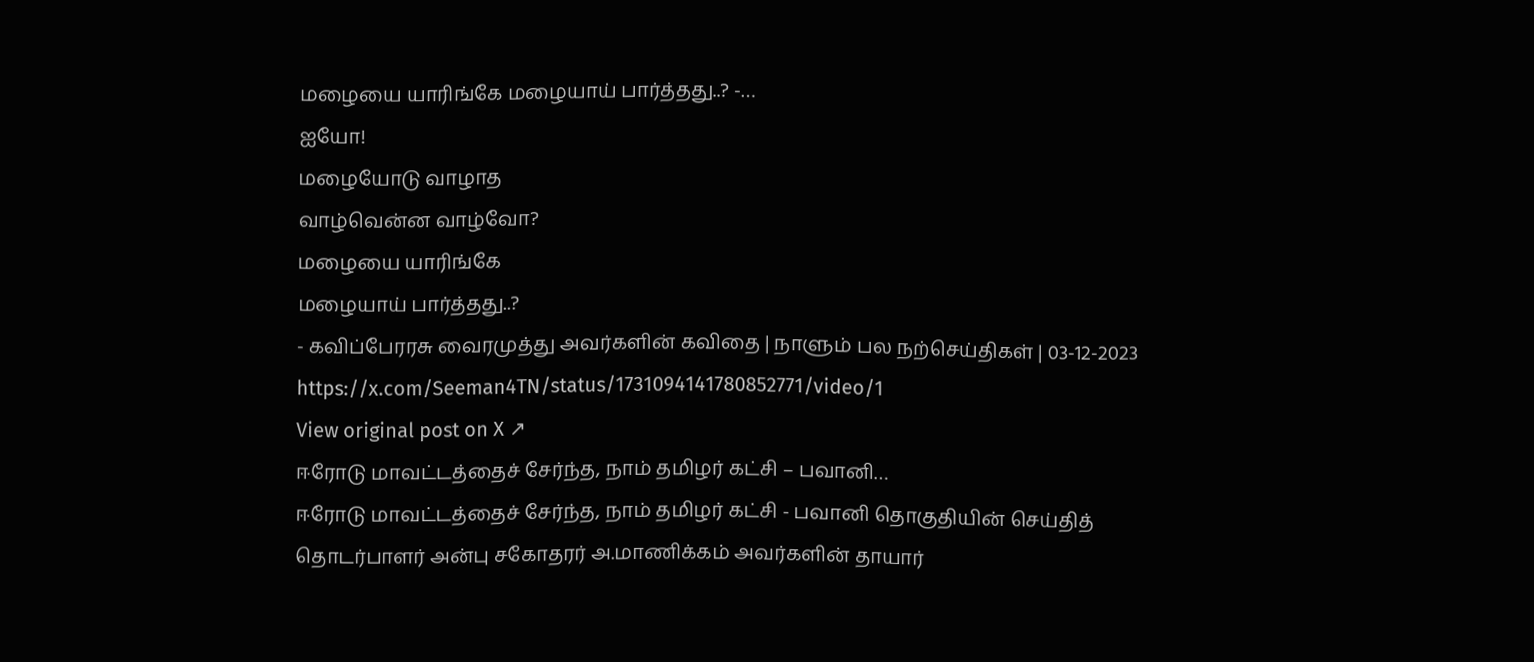மழையை யாரிங்கே மழையாய் பார்த்தது..? -…
ஐயோ!
மழையோடு வாழாத
வாழ்வென்ன வாழ்வோ?
மழையை யாரிங்கே
மழையாய் பார்த்தது..?
- கவிப்பேரரசு வைரமுத்து அவர்களின் கவிதை | நாளும் பல நற்செய்திகள் | 03-12-2023 https://x.com/Seeman4TN/status/1731094141780852771/video/1
View original post on X ↗
ஈரோடு மாவட்டத்தைச் சேர்ந்த, நாம் தமிழர் கட்சி – பவானி…
ஈரோடு மாவட்டத்தைச் சேர்ந்த, நாம் தமிழர் கட்சி - பவானி தொகுதியின் செய்தித் தொடர்பாளர் அன்பு சகோதரர் அ.மாணிக்கம் அவர்களின் தாயார்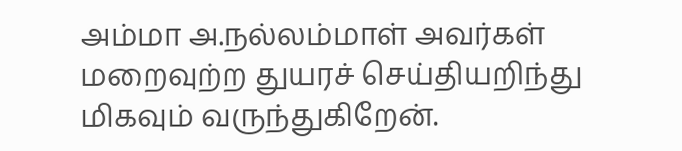அம்மா அ.நல்லம்மாள் அவர்கள் மறைவுற்ற துயரச் செய்தியறிந்து மிகவும் வருந்துகிறேன்.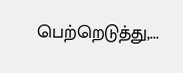பெற்றெடுத்து,...